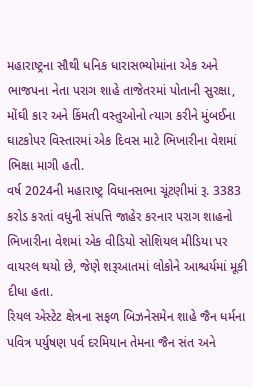મહારાષ્ટ્રના સૌથી ધનિક ધારાસભ્યોમાંના એક અને ભાજપના નેતા પરાગ શાહે તાજેતરમાં પોતાની સુરક્ષા, મોંઘી કાર અને કિંમતી વસ્તુઓનો ત્યાગ કરીને મુંબઈના ઘાટકોપર વિસ્તારમાં એક દિવસ માટે ભિખારીના વેશમાં ભિક્ષા માગી હતી.
વર્ષ 2024ની મહારાષ્ટ્ર વિધાનસભા ચૂંટણીમાં રૂ. 3383 કરોડ કરતાં વધુની સંપત્તિ જાહેર કરનાર પરાગ શાહનો ભિખારીના વેશમાં એક વીડિયો સોશિયલ મીડિયા પર વાયરલ થયો છે, જેણે શરૂઆતમાં લોકોને આશ્ચર્યમાં મૂકી દીધા હતા.
રિયલ એસ્ટેટ ક્ષેત્રના સફળ બિઝનેસમેન શાહે જૈન ધર્મના પવિત્ર પર્યુષણ પર્વ દરમિયાન તેમના જૈન સંત અને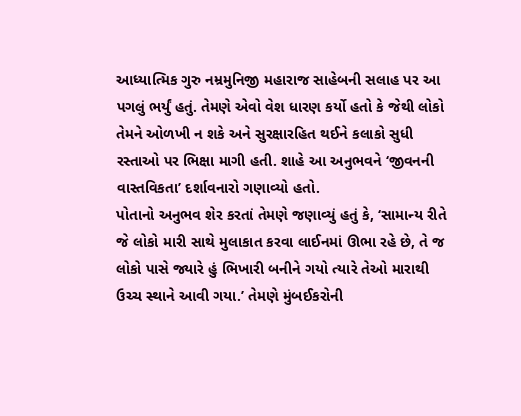આધ્યાત્મિક ગુરુ નમ્રમુનિજી મહારાજ સાહેબની સલાહ પર આ પગલું ભર્યું હતું. તેમણે એવો વેશ ધારણ કર્યો હતો કે જેથી લોકો તેમને ઓળખી ન શકે અને સુરક્ષારહિત થઈને કલાકો સુધી રસ્તાઓ પર ભિક્ષા માગી હતી. શાહે આ અનુભવને ‘જીવનની વાસ્તવિકતા’ દર્શાવનારો ગણાવ્યો હતો.
પોતાનો અનુભવ શેર કરતાં તેમણે જણાવ્યું હતું કે, ‘સામાન્ય રીતે જે લોકો મારી સાથે મુલાકાત કરવા લાઈનમાં ઊભા રહે છે, તે જ લોકો પાસે જ્યારે હું ભિખારી બનીને ગયો ત્યારે તેઓ મારાથી ઉચ્ચ સ્થાને આવી ગયા.’ તેમણે મુંબઈકરોની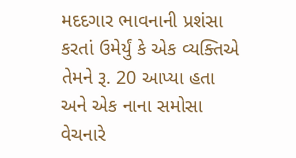મદદગાર ભાવનાની પ્રશંસા કરતાં ઉમેર્યું કે એક વ્યક્તિએ તેમને રૂ. 20 આપ્યા હતા અને એક નાના સમોસા વેચનારે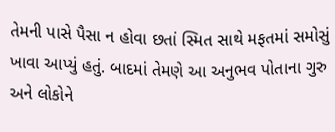તેમની પાસે પૈસા ન હોવા છતાં સ્મિત સાથે મફતમાં સમોસું ખાવા આપ્યું હતું. બાદમાં તેમણે આ અનુભવ પોતાના ગુરુ અને લોકોને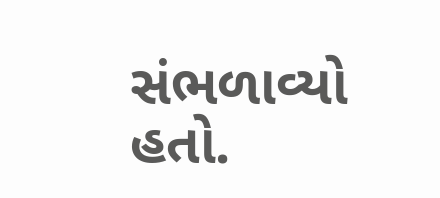સંભળાવ્યો હતો.